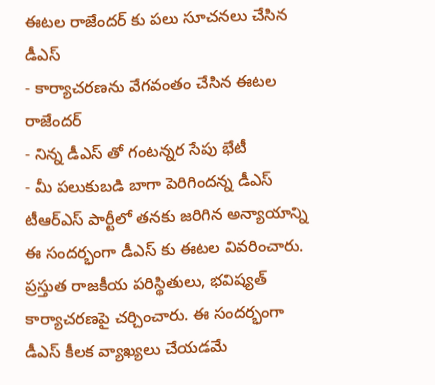ఈటల రాజేందర్ కు పలు సూచనలు చేసిన డీఎస్
- కార్యాచరణను వేగవంతం చేసిన ఈటల రాజేందర్
- నిన్న డీఎస్ తో గంటన్నర సేపు భేటీ
- మీ పలుకుబడి బాగా పెరిగిందన్న డీఎస్
టీఆర్ఎస్ పార్టీలో తనకు జరిగిన అన్యాయాన్ని ఈ సందర్భంగా డీఎస్ కు ఈటల వివరించారు. ప్రస్తుత రాజకీయ పరిస్థితులు, భవిష్యత్ కార్యాచరణపై చర్చించారు. ఈ సందర్భంగా డీఎస్ కీలక వ్యాఖ్యలు చేయడమే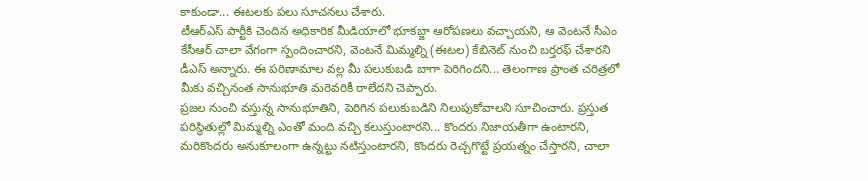కాకుండా... ఈటలకు పలు సూచనలు చేశారు.
టీఆర్ఎస్ పార్టీకి చెందిన అధికారిక మీడియాలో భూకబ్జా ఆరోపణలు వచ్చాయని, ఆ వెంటనే సీఎం కేసీఆర్ చాలా వేగంగా స్పందించారని, వెంటనే మిమ్మల్ని (ఈటల) కేబినెట్ నుంచి బర్తరఫ్ చేశారని డీఎస్ అన్నారు. ఈ పరిణామాల వల్ల మీ పలుకుబడి బాగా పెరిగిందని... తెలంగాణ ప్రాంత చరిత్రలో మీకు వచ్చినంత సానుభూతి మరెవరికీ రాలేదని చెప్పారు.
ప్రజల నుంచి వస్తున్న సానుభూతిని, పెరిగిన పలుకుబడిని నిలుపుకోవాలని సూచించారు. ప్రస్తుత పరిస్థితుల్లో మిమ్మల్ని ఎంతో మంది వచ్చి కలుస్తుంటారని... కొందరు నిజాయతీగా ఉంటారని, మరికొందరు అనుకూలంగా ఉన్నట్టు నటిస్తుంటారని, కొందరు రెచ్చగొట్టే ప్రయత్నం చేస్తారని, చాలా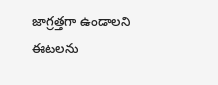జాగ్రత్తగా ఉండాలని ఈటలను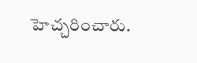హెచ్చరించారు.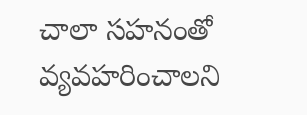చాలా సహనంతో వ్యవహరించాలని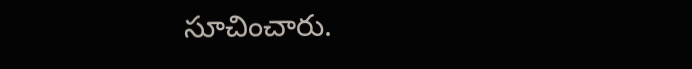సూచించారు.